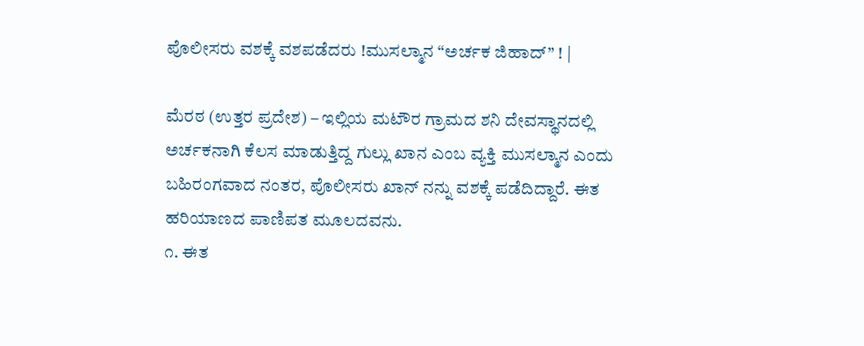ಪೊಲೀಸರು ವಶಕ್ಕೆ ವಶಪಡೆದರು !ಮುಸಲ್ಮಾನ “ಅರ್ಚಕ ಜಿಹಾದ್” ! |

ಮೆರಠ (ಉತ್ತರ ಪ್ರದೇಶ) – ಇಲ್ಲಿಯ ಮಟೌರ ಗ್ರಾಮದ ಶನಿ ದೇವಸ್ಥಾನದಲ್ಲಿ ಅರ್ಚಕನಾಗಿ ಕೆಲಸ ಮಾಡುತ್ತಿದ್ದ ಗುಲ್ಲು ಖಾನ ಎಂಬ ವ್ಯಕ್ತಿ ಮುಸಲ್ಮಾನ ಎಂದು ಬಹಿರಂಗವಾದ ನಂತರ, ಪೊಲೀಸರು ಖಾನ್ ನನ್ನು ವಶಕ್ಕೆ ಪಡೆದಿದ್ದಾರೆ. ಈತ ಹರಿಯಾಣದ ಪಾಣಿಪತ ಮೂಲದವನು.
೧. ಈತ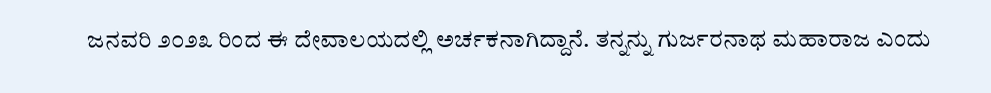ಜನವರಿ ೨೦೨೩ ರಿಂದ ಈ ದೇವಾಲಯದಲ್ಲಿ ಅರ್ಚಕನಾಗಿದ್ದಾನೆ. ತನ್ನನ್ನು ಗುರ್ಜರನಾಥ ಮಹಾರಾಜ ಎಂದು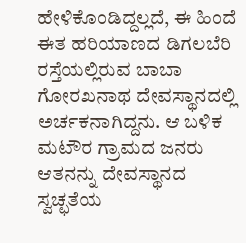ಹೇಳಿಕೊಂಡಿದ್ದಲ್ಲದೆ, ಈ ಹಿಂದೆ ಈತ ಹರಿಯಾಣದ ಡಿಗಲಬೆರಿ ರಸ್ತೆಯಲ್ಲಿರುವ ಬಾಬಾ ಗೋರಖನಾಥ ದೇವಸ್ಥಾನದಲ್ಲಿ ಅರ್ಚಕನಾಗಿದ್ದನು. ಆ ಬಳಿಕ ಮಟೌರ ಗ್ರಾಮದ ಜನರು ಆತನನ್ನು ದೇವಸ್ಥಾನದ ಸ್ವಚ್ಛತೆಯ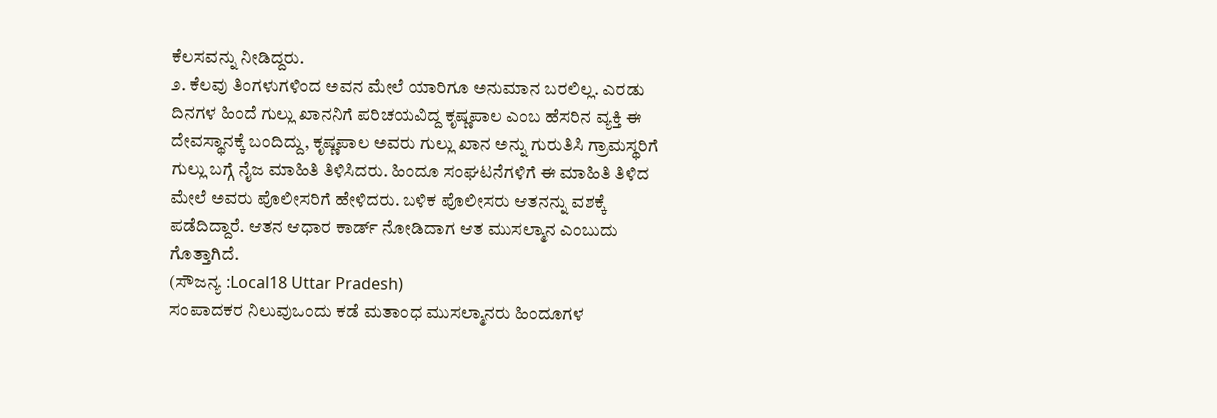ಕೆಲಸವನ್ನು ನೀಡಿದ್ದರು.
೨. ಕೆಲವು ತಿಂಗಳುಗಳಿಂದ ಅವನ ಮೇಲೆ ಯಾರಿಗೂ ಅನುಮಾನ ಬರಲಿಲ್ಲ. ಎರಡು ದಿನಗಳ ಹಿಂದೆ ಗುಲ್ಲು ಖಾನನಿಗೆ ಪರಿಚಯವಿದ್ದ ಕೃಷ್ಣಪಾಲ ಎಂಬ ಹೆಸರಿನ ವ್ಯಕ್ತಿ ಈ ದೇವಸ್ಥಾನಕ್ಕೆ ಬಂದಿದ್ದು, ಕೃಷ್ಣಪಾಲ ಅವರು ಗುಲ್ಲು ಖಾನ ಅನ್ನು ಗುರುತಿಸಿ ಗ್ರಾಮಸ್ಥರಿಗೆ ಗುಲ್ಲು ಬಗ್ಗೆ ನೈಜ ಮಾಹಿತಿ ತಿಳಿಸಿದರು. ಹಿಂದೂ ಸಂಘಟನೆಗಳಿಗೆ ಈ ಮಾಹಿತಿ ತಿಳಿದ ಮೇಲೆ ಅವರು ಪೊಲೀಸರಿಗೆ ಹೇಳಿದರು. ಬಳಿಕ ಪೊಲೀಸರು ಆತನನ್ನು ವಶಕ್ಕೆ ಪಡೆದಿದ್ದಾರೆ. ಆತನ ಆಧಾರ ಕಾರ್ಡ್ ನೋಡಿದಾಗ ಆತ ಮುಸಲ್ಮಾನ ಎಂಬುದು ಗೊತ್ತಾಗಿದೆ.
(ಸೌಜನ್ಯ :Local18 Uttar Pradesh)
ಸಂಪಾದಕರ ನಿಲುವುಒಂದು ಕಡೆ ಮತಾಂಧ ಮುಸಲ್ಮಾನರು ಹಿಂದೂಗಳ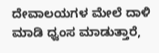ದೇವಾಲಯಗಳ ಮೇಲೆ ದಾಳಿ ಮಾಡಿ ಧ್ವಂಸ ಮಾಡುತ್ತಾರೆ,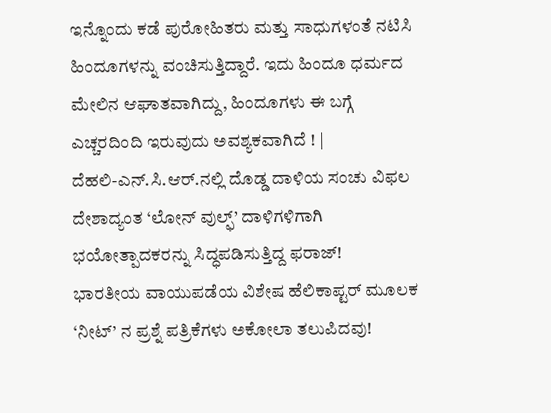ಇನ್ನೊಂದು ಕಡೆ ಪುರೋಹಿತರು ಮತ್ತು ಸಾಧುಗಳಂತೆ ನಟಿಸಿ ಹಿಂದೂಗಳನ್ನು ವಂಚಿಸುತ್ತಿದ್ದಾರೆ. ಇದು ಹಿಂದೂ ಧರ್ಮದ ಮೇಲಿನ ಆಘಾತವಾಗಿದ್ದು, ಹಿಂದೂಗಳು ಈ ಬಗ್ಗೆ ಎಚ್ಚರದಿಂದಿ ಇರುವುದು ಅವಶ್ಯಕವಾಗಿದೆ ! |
ದೆಹಲಿ-ಎನ್.ಸಿ.ಆರ್.ನಲ್ಲಿ ದೊಡ್ಡ ದಾಳಿಯ ಸಂಚು ವಿಫಲ
ದೇಶಾದ್ಯಂತ ‘ಲೋನ್ ವುಲ್ಫ್’ ದಾಳಿಗಳಿಗಾಗಿ ಭಯೋತ್ಪಾದಕರನ್ನು ಸಿದ್ಧಪಡಿಸುತ್ತಿದ್ದ ಫರಾಜ್!
ಭಾರತೀಯ ವಾಯುಪಡೆಯ ವಿಶೇಷ ಹೆಲಿಕಾಪ್ಟರ್ ಮೂಲಕ ‘ನೀಟ್’ ನ ಪ್ರಶ್ನೆ ಪತ್ರಿಕೆಗಳು ಅಕೋಲಾ ತಲುಪಿದವು!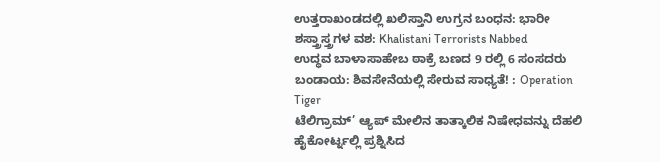ಉತ್ತರಾಖಂಡದಲ್ಲಿ ಖಲಿಸ್ತಾನಿ ಉಗ್ರನ ಬಂಧನ: ಭಾರೀ ಶಸ್ತ್ರಾಸ್ತ್ರಗಳ ವಶ: Khalistani Terrorists Nabbed
ಉದ್ಧವ ಬಾಳಾಸಾಹೇಬ ಠಾಕ್ರೆ ಬಣದ 9 ರಲ್ಲಿ 6 ಸಂಸದರು ಬಂಡಾಯ: ಶಿವಸೇನೆಯಲ್ಲಿ ಸೇರುವ ಸಾಧ್ಯತೆ! : Operation Tiger
ಟೆಲಿಗ್ರಾಮ್’ ಆ್ಯಪ್ ಮೇಲಿನ ತಾತ್ಕಾಲಿಕ ನಿಷೇಧವನ್ನು ದೆಹಲಿ ಹೈಕೋರ್ಟ್ನಲ್ಲಿ ಪ್ರಶ್ನಿಸಿದ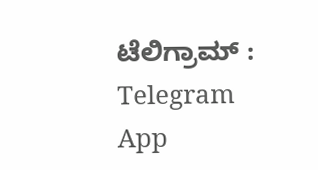ಟೆಲಿಗ್ರಾಮ್ : Telegram App